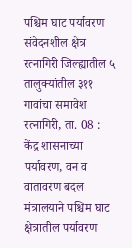पश्चिम घाट पर्यावरण संवेदनशील क्षेत्र
रत्नागिरी जिल्ह्यातील ५ तालुक्यांतील ३११ गावांचा समावेश रत्नागिरी, ता. 08 : केंद्र शासनाच्या पर्यावरण, वन व वातावरण बदल मंत्रालयाने पश्चिम घाट क्षेत्रातील पर्यावरण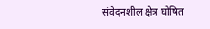संवेदनशील क्षेत्र घोषित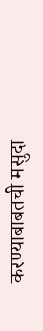करण्याबाबतची मसुदा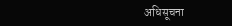अधिसूचना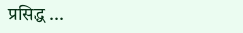प्रसिद्ध ...